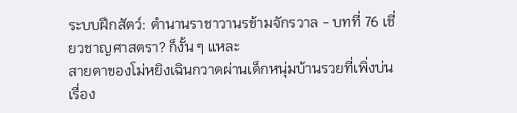ระบบฝึกสัตว์: ตำนานราชาวานรข้ามจักรวาล - บทที่ 76 เชี่ยวชาญศาสตรา? ก็งั้น ๆ แหละ
สายตาของโม่หยิงเฉินกวาดผ่านเด็กหนุ่มบ้านรวยที่เพิ่งบ่นเรื่อง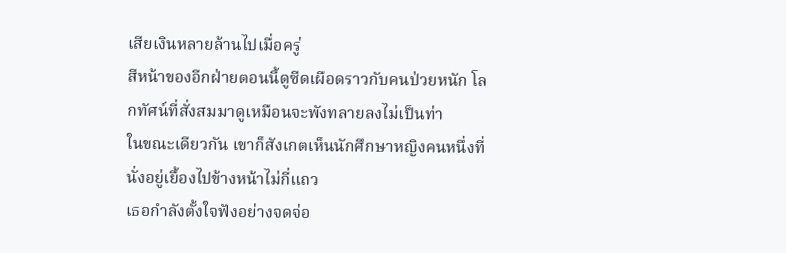เสียเงินหลายล้านไปเมื่อครู่
สีหน้าของอีกฝ่ายตอนนี้ดูซีดเผือดราวกับคนป่วยหนัก โลกทัศน์ที่สั่งสมมาดูเหมือนจะพังทลายลงไม่เป็นท่า
ในขณะเดียวกัน เขาก็สังเกตเห็นนักศึกษาหญิงคนหนึ่งที่นั่งอยู่เยื้องไปข้างหน้าไม่กี่แถว
เธอกำลังตั้งใจฟังอย่างจดจ่อ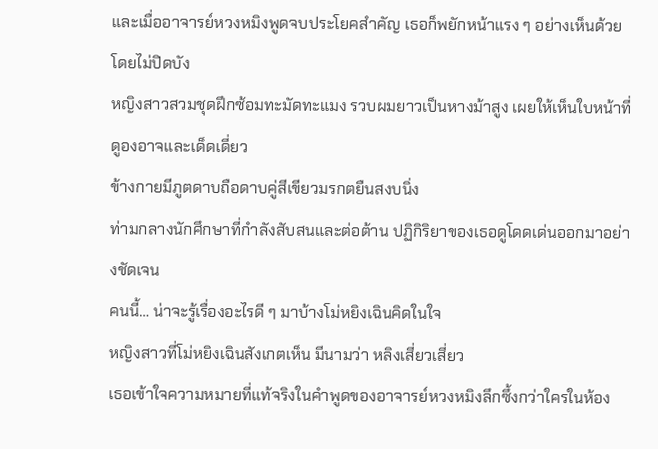และเมื่ออาจารย์หวงหมิงพูดจบประโยคสำคัญ เธอก็พยักหน้าแรง ๆ อย่างเห็นด้วยโดยไม่ปิดบัง
หญิงสาวสวมชุดฝึกซ้อมทะมัดทะแมง รวบผมยาวเป็นหางม้าสูง เผยให้เห็นใบหน้าที่ดูองอาจและเด็ดเดี่ยว
ข้างกายมีภูตดาบถือดาบคู่สีเขียวมรกตยืนสงบนิ่ง
ท่ามกลางนักศึกษาที่กำลังสับสนและต่อต้าน ปฏิกิริยาของเธอดูโดดเด่นออกมาอย่างชัดเจน
คนนี้… น่าจะรู้เรื่องอะไรดี ๆ มาบ้างโม่หยิงเฉินคิดในใจ
หญิงสาวที่โม่หยิงเฉินสังเกตเห็น มีนามว่า หลิงเสี่ยวเสี่ยว
เธอเข้าใจความหมายที่แท้จริงในคำพูดของอาจารย์หวงหมิงลึกซึ้งกว่าใครในห้อง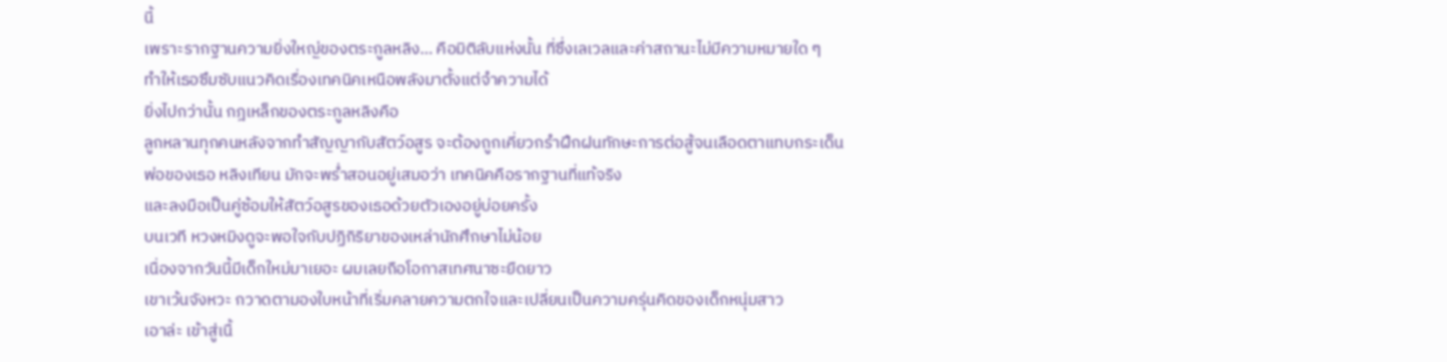นี้
เพราะรากฐานความยิ่งใหญ่ของตระกูลหลิง… คือมิติลับแห่งนั้น ที่ซึ่งเลเวลและค่าสถานะไม่มีความหมายใด ๆ
ทำให้เธอซึมซับแนวคิดเรื่องเทคนิคเหนือพลังมาตั้งแต่จำความได้
ยิ่งไปกว่านั้น กฎเหล็กของตระกูลหลิงคือ
ลูกหลานทุกคนหลังจากทำสัญญากับสัตว์อสูร จะต้องถูกเคี่ยวกรำฝึกฝนทักษะการต่อสู้จนเลือดตาแทบกระเด็น
พ่อของเธอ หลิงเทียน มักจะพร่ำสอนอยู่เสมอว่า เทคนิคคือรากฐานที่แท้จริง
และลงมือเป็นคู่ซ้อมให้สัตว์อสูรของเธอด้วยตัวเองอยู่บ่อยครั้ง
บนเวที หวงหมิงดูจะพอใจกับปฏิกิริยาของเหล่านักศึกษาไม่น้อย
เนื่องจากวันนี้มีเด็กใหม่มาเยอะ ผมเลยถือโอกาสเทศนาซะยืดยาว
เขาเว้นจังหวะ กวาดตามองใบหน้าที่เริ่มคลายความตกใจและเปลี่ยนเป็นความครุ่นคิดของเด็กหนุ่มสาว
เอาล่ะ เข้าสู่เนื้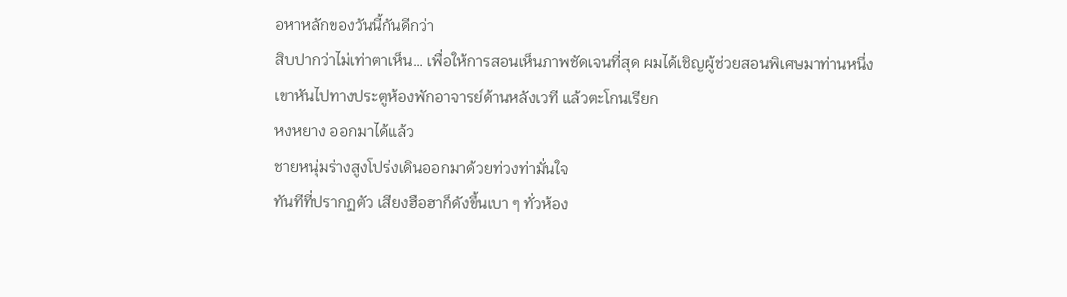อหาหลักของวันนี้กันดีกว่า
สิบปากว่าไม่เท่าตาเห็น… เพื่อให้การสอนเห็นภาพชัดเจนที่สุด ผมได้เชิญผู้ช่วยสอนพิเศษมาท่านหนึ่ง
เขาหันไปทางประตูห้องพักอาจารย์ด้านหลังเวที แล้วตะโกนเรียก
หงหยาง ออกมาได้แล้ว
ชายหนุ่มร่างสูงโปร่งเดินออกมาด้วยท่วงท่ามั่นใจ
ทันทีที่ปรากฏตัว เสียงฮือฮาก็ดังขึ้นเบา ๆ ทั่วห้อง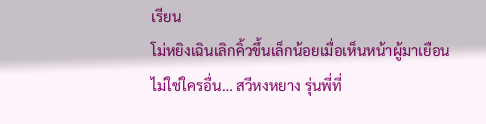เรียน
โม่หยิงเฉินเลิกคิ้วขึ้นเล็กน้อยเมื่อเห็นหน้าผู้มาเยือน
ไม่ใช่ใครอื่น… สวีหงหยาง รุ่นพี่ที่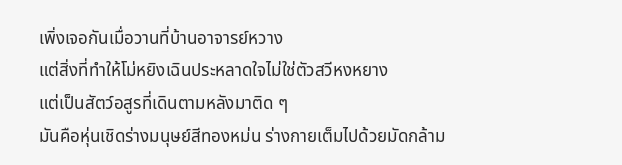เพิ่งเจอกันเมื่อวานที่บ้านอาจารย์หวาง
แต่สิ่งที่ทำให้โม่หยิงเฉินประหลาดใจไม่ใช่ตัวสวีหงหยาง
แต่เป็นสัตว์อสูรที่เดินตามหลังมาติด ๆ
มันคือหุ่นเชิดร่างมนุษย์สีทองหม่น ร่างกายเต็มไปด้วยมัดกล้าม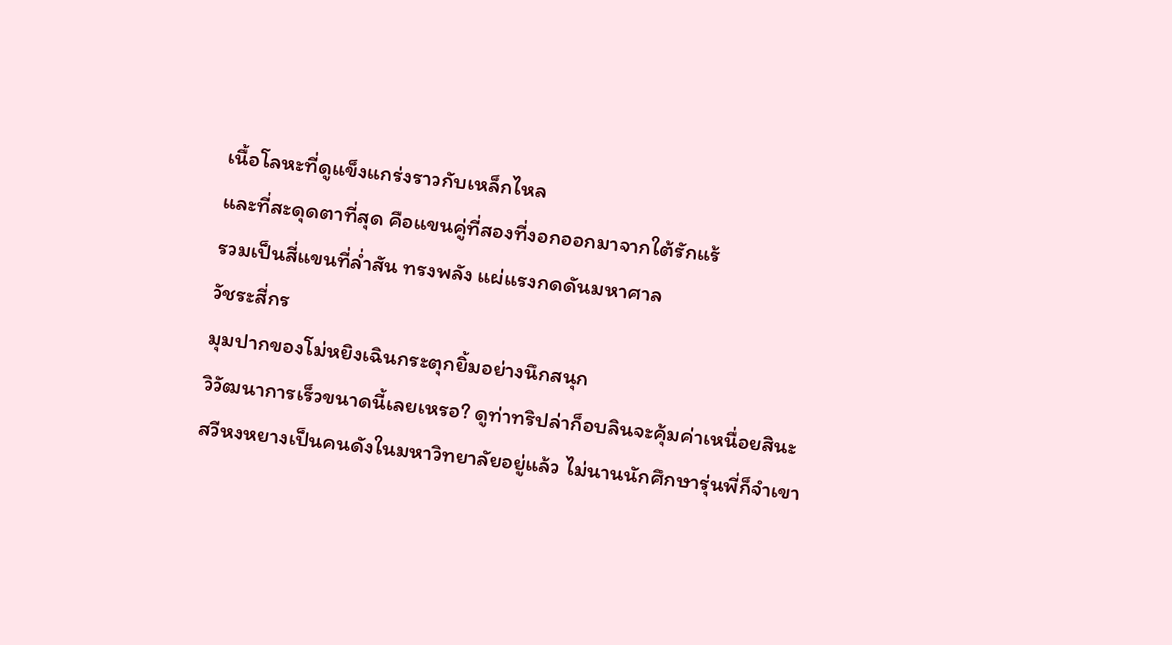เนื้อโลหะที่ดูแข็งแกร่งราวกับเหล็กไหล
และที่สะดุดตาที่สุด คือแขนคู่ที่สองที่งอกออกมาจากใต้รักแร้
รวมเป็นสี่แขนที่ล่ำสัน ทรงพลัง แผ่แรงกดดันมหาศาล
วัชระสี่กร
มุมปากของโม่หยิงเฉินกระตุกยิ้มอย่างนึกสนุก
วิวัฒนาการเร็วขนาดนี้เลยเหรอ? ดูท่าทริปล่าก็อบลินจะคุ้มค่าเหนื่อยสินะ
สวีหงหยางเป็นคนดังในมหาวิทยาลัยอยู่แล้ว ไม่นานนักศึกษารุ่นพี่ก็จำเขา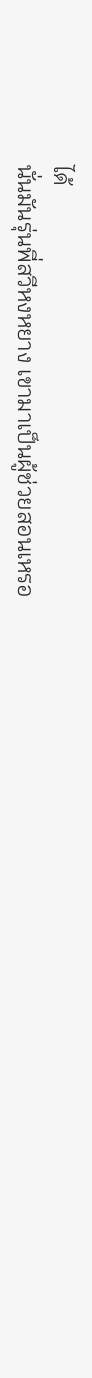ได้
นั่นมันรุ่นพี่สวีหงหยาง เขามาเป็นผู้ช่วยสอนเหรอ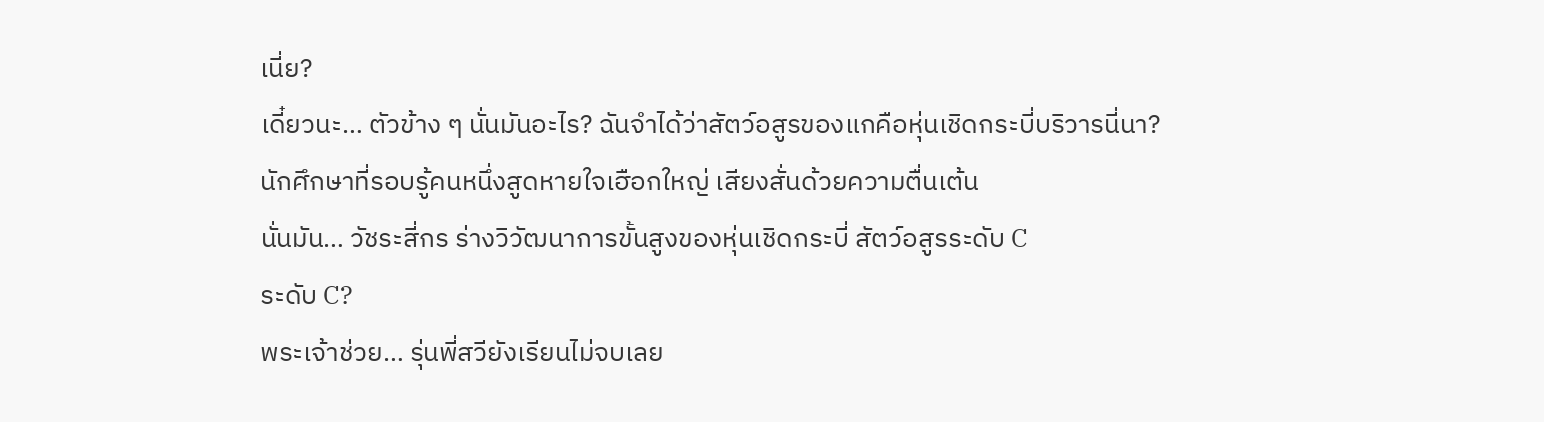เนี่ย?
เดี๋ยวนะ… ตัวข้าง ๆ นั่นมันอะไร? ฉันจำได้ว่าสัตว์อสูรของแกคือหุ่นเชิดกระบี่บริวารนี่นา?
นักศึกษาที่รอบรู้คนหนึ่งสูดหายใจเฮือกใหญ่ เสียงสั่นด้วยความตื่นเต้น
นั่นมัน… วัชระสี่กร ร่างวิวัฒนาการขั้นสูงของหุ่นเชิดกระบี่ สัตว์อสูรระดับ C
ระดับ C?
พระเจ้าช่วย… รุ่นพี่สวียังเรียนไม่จบเลย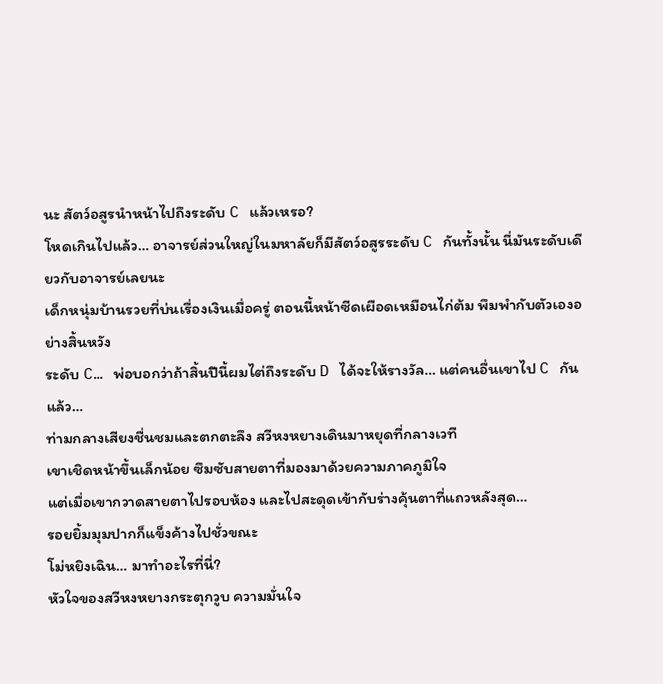นะ สัตว์อสูรนำหน้าไปถึงระดับ C แล้วเหรอ?
โหดเกินไปแล้ว… อาจารย์ส่วนใหญ่ในมหาลัยก็มีสัตว์อสูรระดับ C กันทั้งนั้น นี่มันระดับเดียวกับอาจารย์เลยนะ
เด็กหนุ่มบ้านรวยที่บ่นเรื่องเงินเมื่อครู่ ตอนนี้หน้าซีดเผือดเหมือนไก่ต้ม พึมพำกับตัวเองอย่างสิ้นหวัง
ระดับ C… พ่อบอกว่าถ้าสิ้นปีนี้ผมไต่ถึงระดับ D ได้จะให้รางวัล… แต่คนอื่นเขาไป C กันแล้ว…
ท่ามกลางเสียงชื่นชมและตกตะลึง สวีหงหยางเดินมาหยุดที่กลางเวที
เขาเชิดหน้าขึ้นเล็กน้อย ซึมซับสายตาที่มองมาด้วยความภาคภูมิใจ
แต่เมื่อเขากวาดสายตาไปรอบห้อง และไปสะดุดเข้ากับร่างคุ้นตาที่แถวหลังสุด…
รอยยิ้มมุมปากก็แข็งค้างไปชั่วขณะ
โม่หยิงเฉิน… มาทำอะไรที่นี่?
หัวใจของสวีหงหยางกระตุกวูบ ความมั่นใจ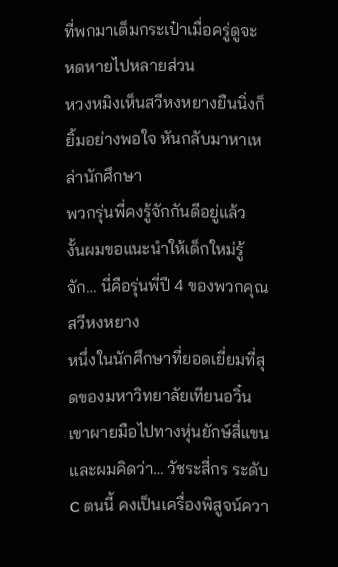ที่พกมาเต็มกระเป๋าเมื่อครู่ดูจะหดหายไปหลายส่วน
หวงหมิงเห็นสวีหงหยางยืนนิ่งก็ยิ้มอย่างพอใจ หันกลับมาหาเหล่านักศึกษา
พวกรุ่นพี่คงรู้จักกันดีอยู่แล้ว
งั้นผมขอแนะนำให้เด็กใหม่รู้จัก… นี่คือรุ่นพี่ปี 4 ของพวกคุณ สวีหงหยาง
หนึ่งในนักศึกษาที่ยอดเยี่ยมที่สุดของมหาวิทยาลัยเทียนอวิ๋น
เขาผายมือไปทางหุ่นยักษ์สี่แขน
และผมคิดว่า… วัชระสี่กร ระดับ C ตนนี้ คงเป็นเครื่องพิสูจน์ควา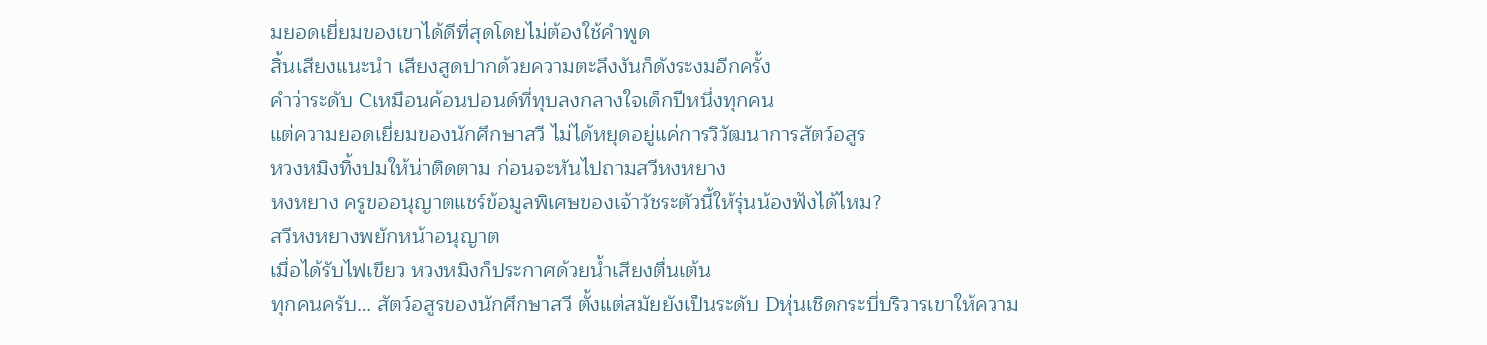มยอดเยี่ยมของเขาได้ดีที่สุดโดยไม่ต้องใช้คำพูด
สิ้นเสียงแนะนำ เสียงสูดปากด้วยความตะลึงงันก็ดังระงมอีกครั้ง
คำว่าระดับ Cเหมือนค้อนปอนด์ที่ทุบลงกลางใจเด็กปีหนึ่งทุกคน
แต่ความยอดเยี่ยมของนักศึกษาสวี ไม่ได้หยุดอยู่แค่การวิวัฒนาการสัตว์อสูร
หวงหมิงทิ้งปมให้น่าติดตาม ก่อนจะหันไปถามสวีหงหยาง
หงหยาง ครูขออนุญาตแชร์ข้อมูลพิเศษของเจ้าวัชระตัวนี้ให้รุ่นน้องฟังได้ไหม?
สวีหงหยางพยักหน้าอนุญาต
เมื่อได้รับไฟเขียว หวงหมิงก็ประกาศด้วยน้ำเสียงตื่นเต้น
ทุกคนครับ… สัตว์อสูรของนักศึกษาสวี ตั้งแต่สมัยยังเป็นระดับ Dหุ่นเชิดกระบี่บริวารเขาให้ความ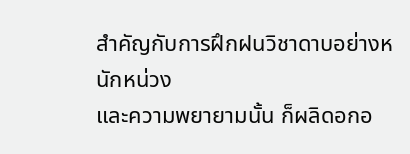สำคัญกับการฝึกฝนวิชาดาบอย่างหนักหน่วง
และความพยายามนั้น ก็ผลิดอกอ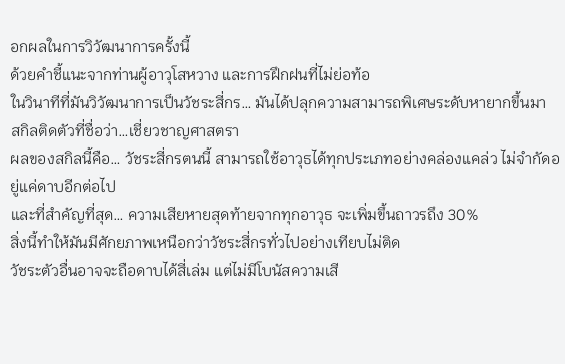อกผลในการวิวัฒนาการครั้งนี้
ด้วยคำชี้แนะจากท่านผู้อาวุโสหวาง และการฝึกฝนที่ไม่ย่อท้อ
ในวินาทีที่มันวิวัฒนาการเป็นวัชระสี่กร… มันได้ปลุกความสามารถพิเศษระดับหายากขึ้นมา
สกิลติดตัวที่ชื่อว่า…เชี่ยวชาญศาสตรา
ผลของสกิลนี้คือ… วัชระสี่กรตนนี้ สามารถใช้อาวุธได้ทุกประเภทอย่างคล่องแคล่ว ไม่จำกัดอยู่แค่ดาบอีกต่อไป
และที่สำคัญที่สุด… ความเสียหายสุดท้ายจากทุกอาวุธ จะเพิ่มขึ้นถาวรถึง 30%
สิ่งนี้ทำให้มันมีศักยภาพเหนือกว่าวัชระสี่กรทั่วไปอย่างเทียบไม่ติด
วัชระตัวอื่นอาจจะถือดาบได้สี่เล่ม แต่ไม่มีโบนัสความเสี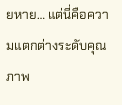ยหาย… แต่นี่คือความแตกต่างระดับคุณภาพ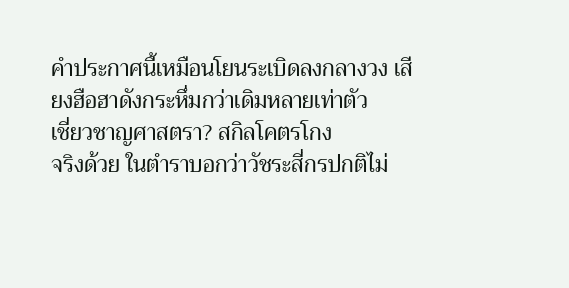คำประกาศนี้เหมือนโยนระเบิดลงกลางวง เสียงฮือฮาดังกระหึ่มกว่าเดิมหลายเท่าตัว
เชี่ยวชาญศาสตรา? สกิลโคตรโกง
จริงด้วย ในตำราบอกว่าวัชระสี่กรปกติไม่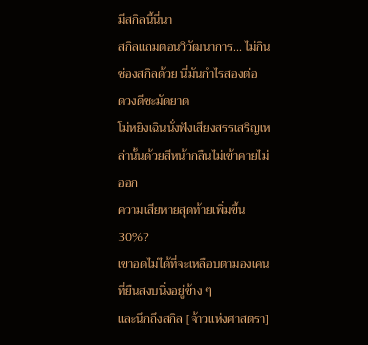มีสกิลนี้นี่นา
สกิลแถมตอนวิวัฒนาการ... ไม่กินช่องสกิลด้วย นี่มันกำไรสองต่อ
ดวงดีชะมัดยาด
โม่หยิงเฉินนั่งฟังเสียงสรรเสริญเหล่านั้นด้วยสีหน้ากลืนไม่เข้าคายไม่ออก
ความเสียหายสุดท้ายเพิ่มขึ้น 30%?
เขาอดไม่ได้ที่จะเหลือบตามองเคนที่ยืนสงบนิ่งอยู่ข้าง ๆ
และนึกถึงสกิล [จ้าวแห่งศาสตรา]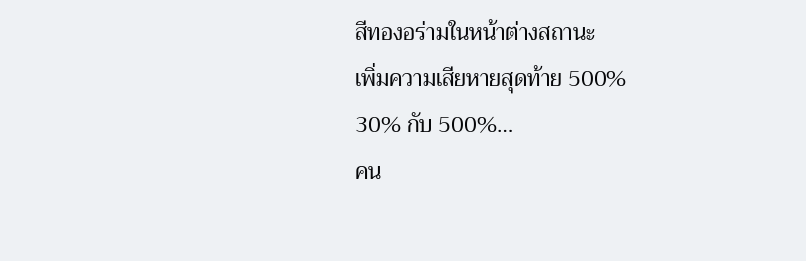สีทองอร่ามในหน้าต่างสถานะ
เพิ่มความเสียหายสุดท้าย 500%
30% กับ 500%…
คน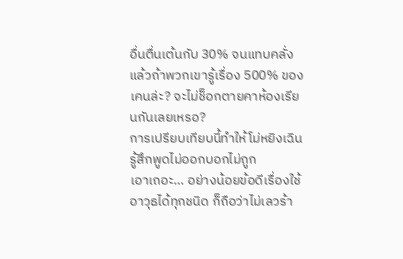อื่นตื่นเต้นกับ 30% จนแทบคลั่ง
แล้วถ้าพวกเขารู้เรื่อง 500% ของเคนล่ะ? จะไม่ช็อกตายคาห้องเรียนกันเลยเหรอ?
การเปรียบเทียบนี้ทำให้โม่หยิงเฉินรู้สึกพูดไม่ออกบอกไม่ถูก
เอาเถอะ… อย่างน้อยข้อดีเรื่องใช้อาวุธได้ทุกชนิด ก็ถือว่าไม่เลวร้า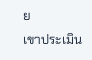ย
เขาประเมิน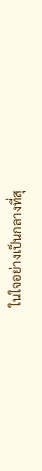ในใจอย่างเป็นกลางที่สุ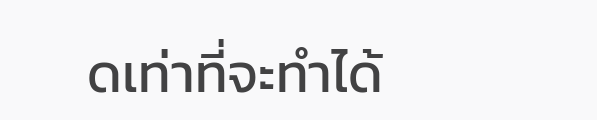ดเท่าที่จะทำได้